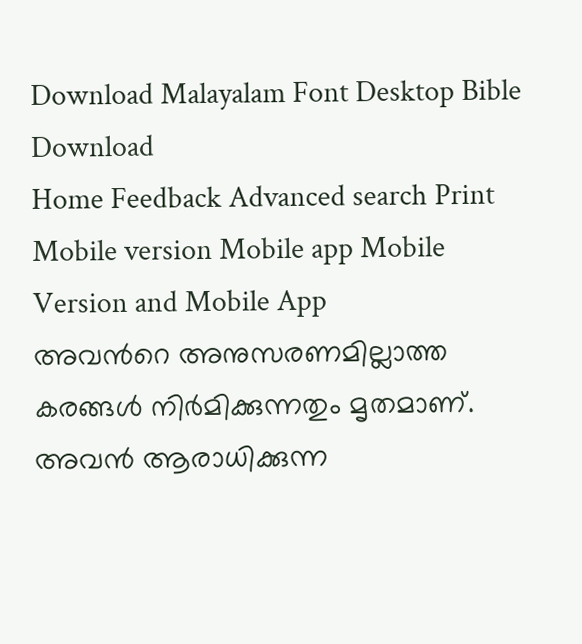Download Malayalam Font Desktop Bible Download
Home Feedback Advanced search Print
Mobile version Mobile app Mobile Version and Mobile App
അവന്‍റെ അനുസരണമില്ലാത്ത കരങ്ങള്‍ നിര്‍മിക്കുന്നതും മൃതമാണ്. അവന്‍ ആരാധിക്കുന്ന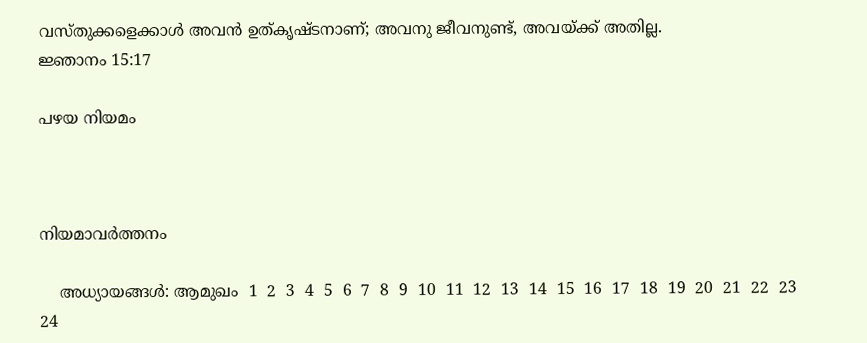വസ്തുക്കളെക്കാള്‍ അവന്‍ ഉത്കൃഷ്ടനാണ്; അവനു ജീവനുണ്ട്, അവയ്ക്ക് അതില്ല.
ജ്ഞാനം 15:17

പഴയ നിയമം



നിയമാവര്‍ത്തനം

    അധ്യായങ്ങള്‍: ആമുഖം  1  2  3  4  5  6  7  8  9  10  11  12  13  14  15  16  17  18  19  20  21  22  23  24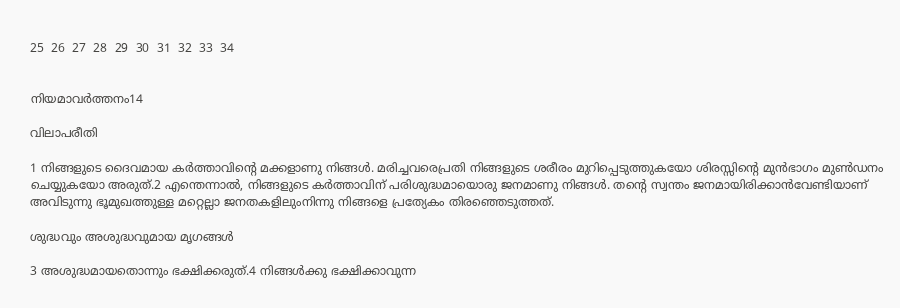25  26  27  28  29  30  31  32  33  34


നിയമാവര്‍ത്തനം14

വിലാപരീതി

1 നിങ്ങളുടെ ദൈവമായ കര്‍ത്താവിന്‍റെ മക്കളാണു നിങ്ങള്‍. മരിച്ചവരെപ്രതി നിങ്ങളുടെ ശരീരം മുറിപ്പെടുത്തുകയോ ശിരസ്സിന്‍റെ മുന്‍ഭാഗം മുണ്‍ഡനം ചെയ്യുകയോ അരുത്.2 എന്തെന്നാല്‍, നിങ്ങളുടെ കര്‍ത്താവിന് പരിശുദ്ധമായൊരു ജനമാണു നിങ്ങള്‍. തന്‍റെ സ്വന്തം ജനമായിരിക്കാന്‍വേണ്ടിയാണ് അവിടുന്നു ഭൂമുഖത്തുള്ള മറ്റെല്ലാ ജനതകളിലുംനിന്നു നിങ്ങളെ പ്രത്യേകം തിരഞ്ഞെടുത്തത്.

ശുദ്ധവും അശുദ്ധവുമായ മൃഗങ്ങള്‍

3 അശുദ്ധമായതൊന്നും ഭക്ഷിക്കരുത്.4 നിങ്ങള്‍ക്കു ഭക്ഷിക്കാവുന്ന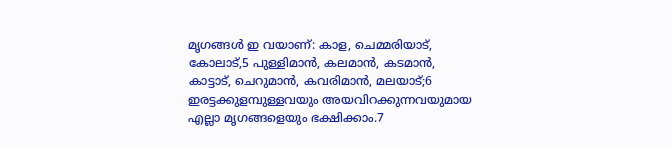മൃഗങ്ങള്‍ ഇ വയാണ്: കാള, ചെമ്മരിയാട്, കോലാട്,5 പുള്ളിമാന്‍, കലമാന്‍, കടമാന്‍, കാട്ടാട്, ചെറുമാന്‍, കവരിമാന്‍, മലയാട്;6 ഇരട്ടക്കുളമ്പുള്ളവയും അയവിറക്കുന്നവയുമായ എല്ലാ മൃഗങ്ങളെയും ഭക്ഷിക്കാം.7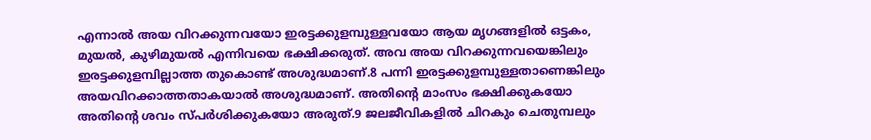എന്നാല്‍ അയ വിറക്കുന്നവയോ ഇരട്ടക്കുളമ്പുള്ളവയോ ആയ മൃഗങ്ങളില്‍ ഒട്ടകം, മുയല്‍, കുഴിമുയല്‍ എന്നിവയെ ഭക്ഷിക്കരുത്. അവ അയ വിറക്കുന്നവയെങ്കിലും ഇരട്ടക്കുളമ്പില്ലാത്ത തുകൊണ്ട് അശുദ്ധമാണ്.8 പന്നി ഇരട്ടക്കുളമ്പുള്ളതാണെങ്കിലും അയവിറക്കാത്തതാകയാല്‍ അശുദ്ധമാണ്. അതിന്‍റെ മാംസം ഭക്ഷിക്കുകയോ അതിന്‍റെ ശവം സ്പര്‍ശിക്കുകയോ അരുത്.9 ജലജീവികളില്‍ ചിറകും ചെതുമ്പലും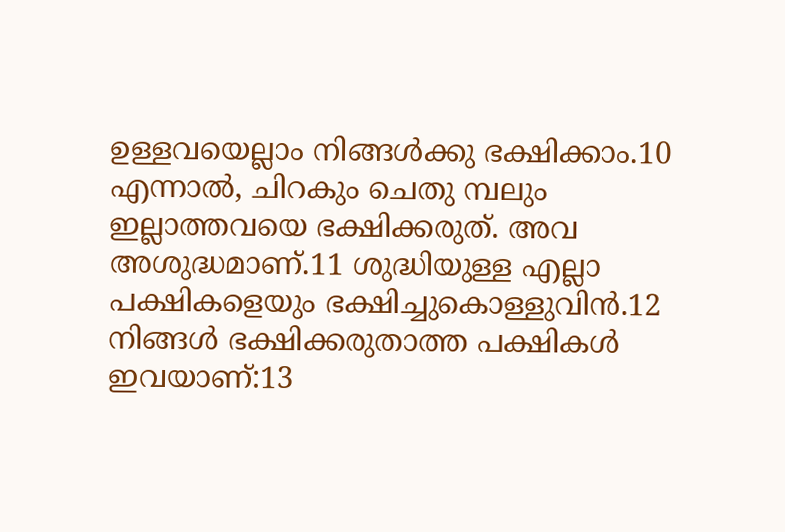ഉള്ളവയെല്ലാം നിങ്ങള്‍ക്കു ഭക്ഷിക്കാം.10 എന്നാല്‍, ചിറകും ചെതു മ്പലും ഇല്ലാത്തവയെ ഭക്ഷിക്കരുത്. അവ അശുദ്ധമാണ്.11 ശുദ്ധിയുള്ള എല്ലാ പക്ഷികളെയും ഭക്ഷിച്ചുകൊള്ളുവിന്‍.12 നിങ്ങള്‍ ഭക്ഷിക്കരുതാത്ത പക്ഷികള്‍ ഇവയാണ്:13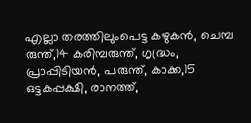എല്ലാ തരത്തിലുംപെട്ട കഴുകന്‍, ചെമ്പ രുന്ത്,14 കരിമ്പരുന്ത്, ഗൃദ്ധ്രം, പ്രാപ്പിടിയന്‍, പരുന്ത്, കാക്ക,15 ഒട്ടകപ്പക്ഷി, രാനത്ത്,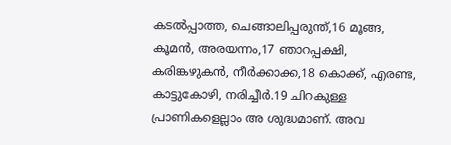കടല്‍പ്പാത്ത, ചെങ്ങാലിപ്പരുന്ത്,16 മൂങ്ങ, കൂമന്‍, അരയന്നം,17 ഞാറപ്പക്ഷി, കരിങ്കഴുകന്‍, നീര്‍ക്കാക്ക,18 കൊക്ക്, എരണ്ട, കാട്ടുകോഴി, നരിച്ചീര്‍.19 ചിറകുള്ള പ്രാണികളെല്ലാം അ ശുദ്ധമാണ്. അവ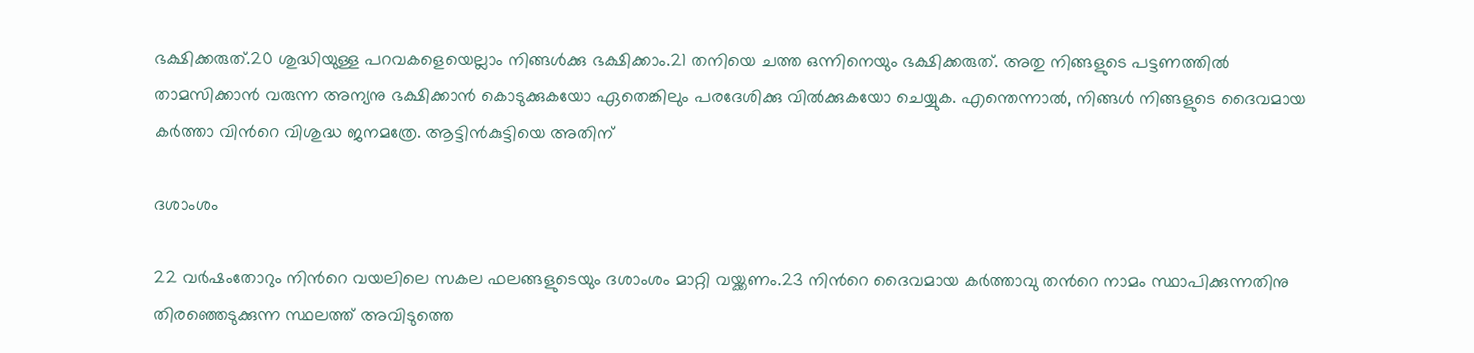ഭക്ഷിക്കരുത്.20 ശുദ്ധിയുള്ള പറവകളെയെല്ലാം നിങ്ങള്‍ക്കു ഭക്ഷിക്കാം.21 തനിയെ ചത്ത ഒന്നിനെയും ഭക്ഷിക്കരുത്. അതു നിങ്ങളുടെ പട്ടണത്തില്‍ താമസിക്കാന്‍ വരുന്ന അന്യനു ഭക്ഷിക്കാന്‍ കൊടുക്കുകയോ ഏതെങ്കിലും പരദേശിക്കു വില്‍ക്കുകയോ ചെയ്യുക. എന്തെന്നാല്‍, നിങ്ങള്‍ നിങ്ങളുടെ ദൈവമായ കര്‍ത്താ വിന്‍റെ വിശുദ്ധ ജനമത്രേ. ആട്ടിന്‍കുട്ടിയെ അതിന്

ദശാംശം

22 വര്‍ഷംതോറും നിന്‍റെ വയലിലെ സകല ഫലങ്ങളുടെയും ദശാംശം മാറ്റി വയ്ക്കണം.23 നിന്‍റെ ദൈവമായ കര്‍ത്താവു തന്‍റെ നാമം സ്ഥാപിക്കുന്നതിനു തിരഞ്ഞെടുക്കുന്ന സ്ഥലത്ത് അവിടുത്തെ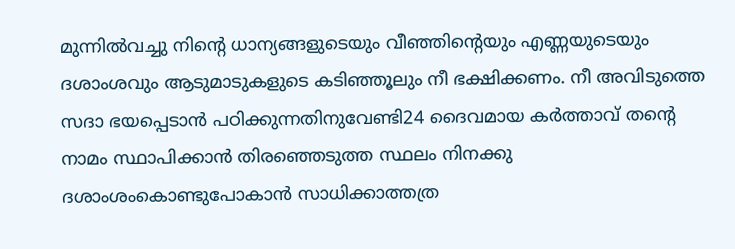മുന്നില്‍വച്ചു നിന്‍റെ ധാന്യങ്ങളുടെയും വീഞ്ഞിന്‍റെയും എണ്ണയുടെയും ദശാംശവും ആടുമാടുകളുടെ കടിഞ്ഞൂലും നീ ഭക്ഷിക്കണം. നീ അവിടുത്തെ സദാ ഭയപ്പെടാന്‍ പഠിക്കുന്നതിനുവേണ്ടി24 ദൈവമായ കര്‍ത്താവ് തന്‍റെ നാമം സ്ഥാപിക്കാന്‍ തിരഞ്ഞെടുത്ത സ്ഥലം നിനക്കു ദശാംശംകൊണ്ടുപോകാന്‍ സാധിക്കാത്തത്ര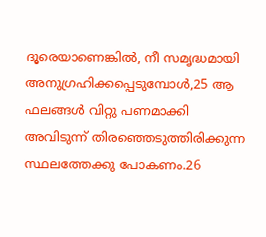ദൂരെയാണെങ്കില്‍, നീ സമൃദ്ധമായി അനുഗ്രഹിക്കപ്പെടുമ്പോള്‍,25 ആ ഫലങ്ങള്‍ വിറ്റു പണമാക്കി അവിടുന്ന് തിരഞ്ഞെടുത്തിരിക്കുന്ന സ്ഥലത്തേക്കു പോകണം.26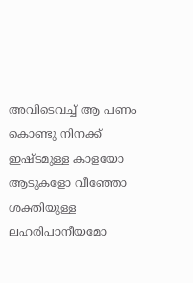അവിടെവച്ച് ആ പണം കൊണ്ടു നിനക്ക് ഇഷ്ടമുള്ള കാളയോ ആടുകളോ വീഞ്ഞോ ശക്തിയുള്ള ലഹരിപാനീയമോ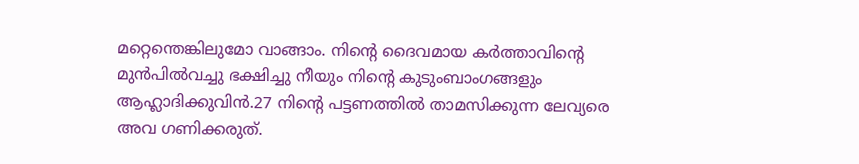മറ്റെന്തെങ്കിലുമോ വാങ്ങാം. നിന്‍റെ ദൈവമായ കര്‍ത്താവിന്‍റെ മുന്‍പില്‍വച്ചു ഭക്ഷിച്ചു നീയും നിന്‍റെ കുടുംബാംഗങ്ങളും ആഹ്ലാദിക്കുവിന്‍.27 നിന്‍റെ പട്ടണത്തില്‍ താമസിക്കുന്ന ലേവ്യരെ അവ ഗണിക്കരുത്.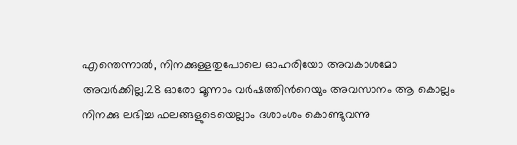എന്തെന്നാല്‍, നിനക്കുള്ളതുപോലെ ഓഹരിയോ അവകാശമോ അവര്‍ക്കില്ല.28 ഓരോ മൂന്നാം വര്‍ഷത്തിന്‍റെയും അവസാനം ആ കൊല്ലം നിനക്കു ലഭിച്ച ഫലങ്ങളുടെയെല്ലാം ദശാംശം കൊണ്ടുവന്നു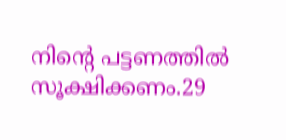നിന്‍റെ പട്ടണത്തില്‍ സൂക്ഷിക്കണം.29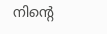നിന്‍റെ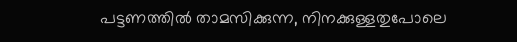പട്ടണത്തില്‍ താമസിക്കുന്ന, നിനക്കുള്ളതുപോലെ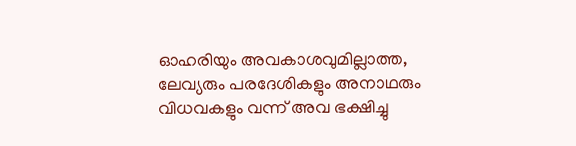ഓഹരിയും അവകാശവുമില്ലാത്ത, ലേവ്യരും പരദേശികളും അനാഥരും വിധവകളും വന്ന് അവ ഭക്ഷിച്ചു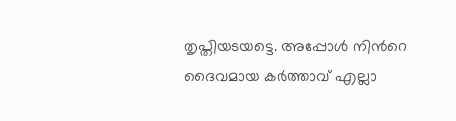തൃപ്തിയടയട്ടെ. അപ്പോള്‍ നിന്‍റെ ദൈവമായ കര്‍ത്താവ് എല്ലാ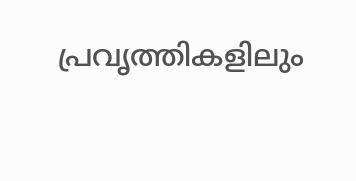പ്രവൃത്തികളിലും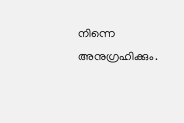നിന്നെ അനുഗ്രഹിക്കും.